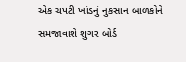એક ચપટી ખાંડનું નુકસાન બાળકોને સમજાવાશે શુગર બોર્ડ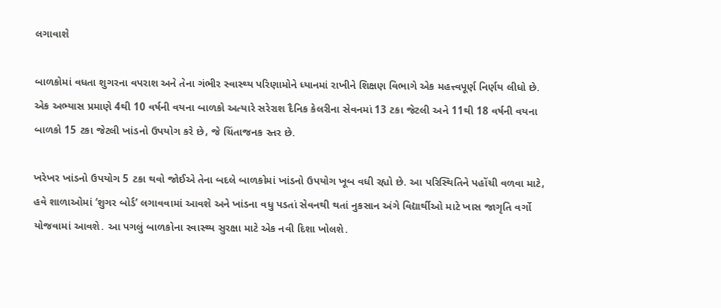લગાવાશે

બાળકોમાં વધતા શુગરના વપરાશ અને તેના ગંભીર સ્વાસ્થ્ય પરિણામોને ધ્યાનમાં રાખીને શિક્ષણ વિભાગે એક મહત્ત્વપૂર્ણ નિર્ણય લીધો છે. એક અભ્યાસ પ્રમાણે 4થી 10 વર્ષની વયના બાળકો અત્યારે સરેરાશ દૈનિક કેલરીના સેવનમાં 13 ટકા જેટલી અને 11થી 18 વર્ષની વયના બાળકો 15 ટકા જેટલી ખાંડનો ઉપયોગ કરે છે, જે ચિંતાજનક સ્તર છે.

ખરેખર ખાંડનો ઉપયોગ 5 ટકા થવો જોઈએ તેના બદલે બાળકોમાં ખાંડનો ઉપયોગ ખૂબ વધી રહ્યો છે. આ પરિસ્થિતિને પહોંચી વળવા માટે, હવે શાળાઓમાં ‘શુગર બોર્ડ’ લગાવવામાં આવશે અને ખાંડના વધુ પડતાં સેવનથી થતાં નુકસાન અંગે વિદ્યાર્થીઓ માટે ખાસ જાગૃતિ વર્ગો યોજવામાં આવશે. આ પગલું બાળકોના સ્વાસ્થ્ય સુરક્ષા માટે એક નવી દિશા ખોલશે.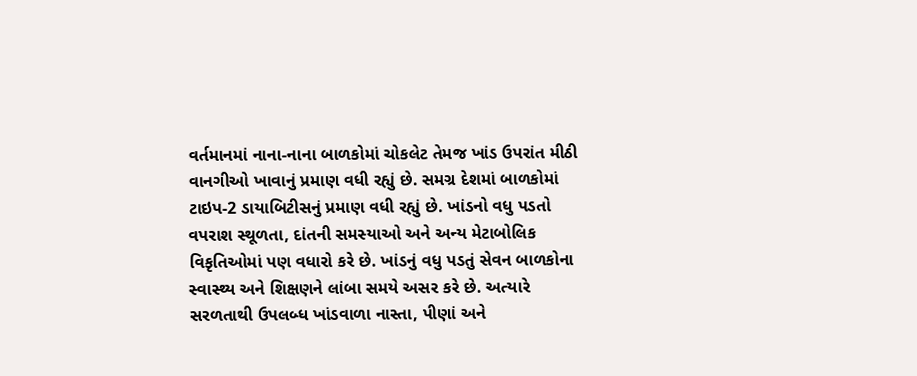વર્તમાનમાં નાના-નાના બાળકોમાં ચોકલેટ તેમજ ખાંડ ઉપરાંત મીઠી વાનગીઓ ખાવાનું પ્રમાણ વધી રહ્યું છે. સમગ્ર દેશમાં બાળકોમાં ટાઇપ-2 ડાયાબિટીસનું પ્રમાણ વધી રહ્યું છે. ખાંડનો વધુ પડતો વપરાશ સ્થૂળતા, દાંતની સમસ્યાઓ અને અન્ય મેટાબોલિક વિકૃતિઓમાં પણ વધારો કરે છે. ખાંડનું વધુ પડતું સેવન બાળકોના સ્વાસ્થ્ય અને શિક્ષણને લાંબા સમયે અસર કરે છે. અત્યારે સરળતાથી ઉપલબ્ધ ખાંડવાળા નાસ્તા, પીણાં અને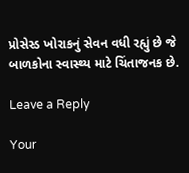પ્રોસેસ્ડ ખોરાકનું સેવન વધી રહ્યું છે જે બાળકોના સ્વાસ્થ્ય માટે ચિંતાજનક છે.

Leave a Reply

Your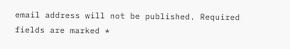email address will not be published. Required fields are marked *